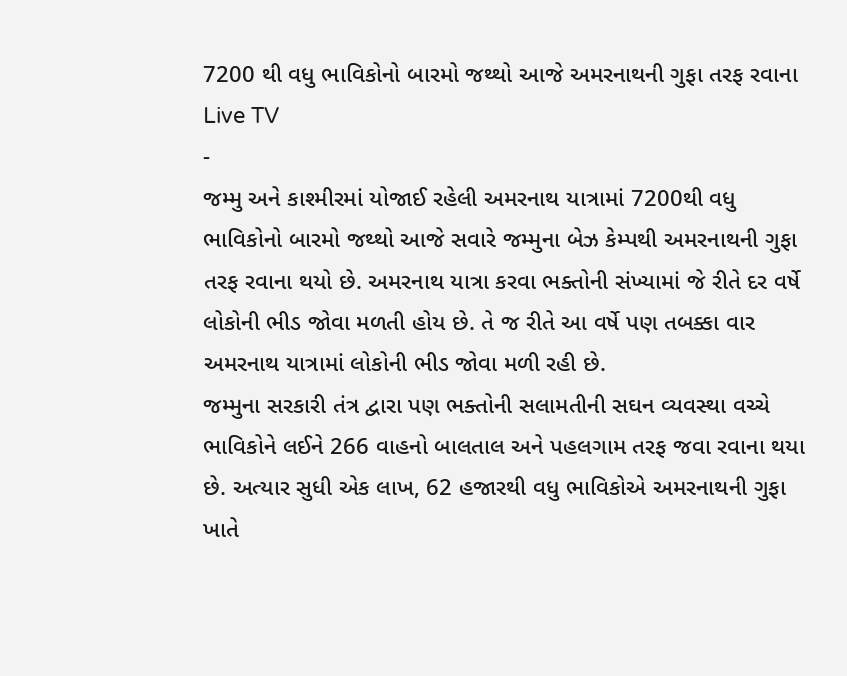7200 થી વધુ ભાવિકોનો બારમો જથ્થો આજે અમરનાથની ગુફા તરફ રવાના
Live TV
-
જમ્મુ અને કાશ્મીરમાં યોજાઈ રહેલી અમરનાથ યાત્રામાં 7200થી વધુ ભાવિકોનો બારમો જથ્થો આજે સવારે જમ્મુના બેઝ કેમ્પથી અમરનાથની ગુફા તરફ રવાના થયો છે. અમરનાથ યાત્રા કરવા ભક્તોની સંખ્યામાં જે રીતે દર વર્ષે લોકોની ભીડ જોવા મળતી હોય છે. તે જ રીતે આ વર્ષે પણ તબક્કા વાર અમરનાથ યાત્રામાં લોકોની ભીડ જોવા મળી રહી છે.
જમ્મુના સરકારી તંત્ર દ્વારા પણ ભક્તોની સલામતીની સઘન વ્યવસ્થા વચ્ચે ભાવિકોને લઈને 266 વાહનો બાલતાલ અને પહલગામ તરફ જવા રવાના થયા છે. અત્યાર સુધી એક લાખ, 62 હજારથી વધુ ભાવિકોએ અમરનાથની ગુફા ખાતે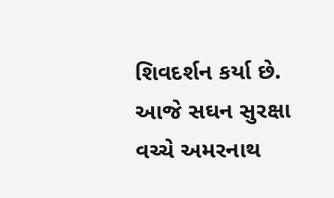શિવદર્શન કર્યા છે.
આજે સઘન સુરક્ષા વચ્ચે અમરનાથ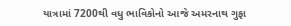યાત્રામાં 7200થી વધુ ભાવિકોનો આજે અમરનાથ ગુફા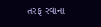તરફ રવાના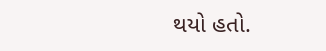થયો હતો.